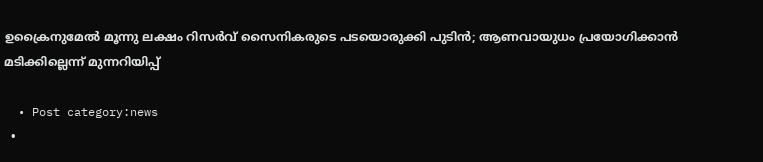ഉക്രൈനുമേൽ മൂന്നു ലക്ഷം റിസര്‍വ് സൈനികരുടെ പടയൊരുക്കി പുടിന്‍; ആണവായുധം പ്രയോഗിക്കാന്‍ മടിക്കില്ലെന്ന് മുന്നറിയിപ്പ്

  • Post category:news
  •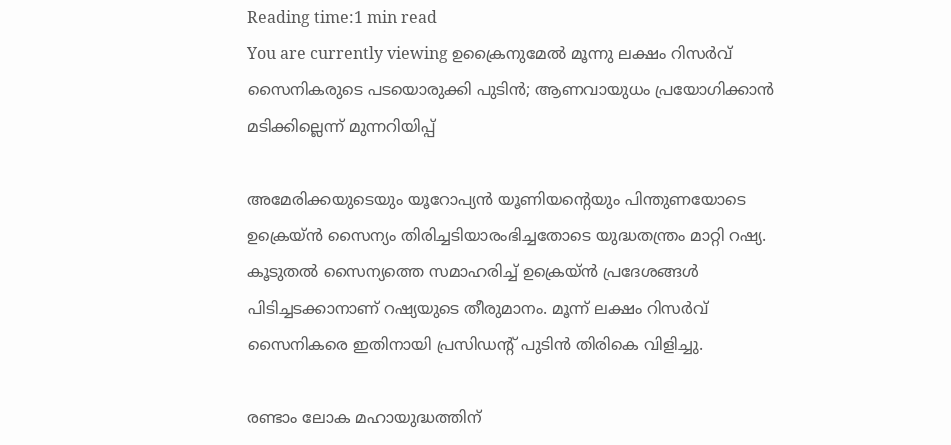Reading time:1 min read
You are currently viewing ഉക്രൈനുമേൽ മൂന്നു ലക്ഷം റിസര്‍വ് സൈനികരുടെ പടയൊരുക്കി പുടിന്‍; ആണവായുധം പ്രയോഗിക്കാന്‍ മടിക്കില്ലെന്ന് മുന്നറിയിപ്പ്

അമേരിക്കയുടെയും യൂറോപ്യന്‍ യൂണിയൻ്റെയും പിന്തുണയോടെ ഉക്രെയ്ന്‍ സൈന്യം തിരിച്ചടിയാരംഭിച്ചതോടെ യുദ്ധതന്ത്രം മാറ്റി റഷ്യ. കൂടുതല്‍ സൈന്യത്തെ സമാഹരിച്ച് ഉക്രെയ്ന്‍ പ്രദേശങ്ങള്‍ പിടിച്ചടക്കാനാണ് റഷ്യയുടെ തീരുമാനം. മൂന്ന് ലക്ഷം റിസര്‍വ് സൈനികരെ ഇതിനായി പ്രസിഡന്റ് പുടിന്‍ തിരികെ വിളിച്ചു.

രണ്ടാം ലോക മഹായുദ്ധത്തിന്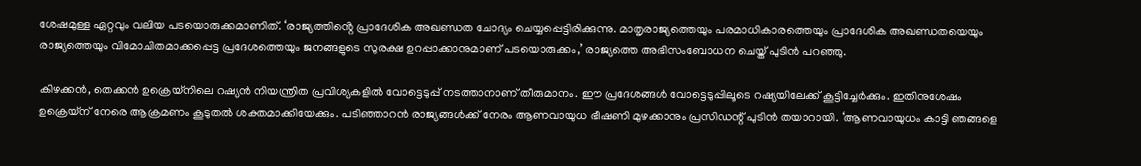ശേഷമുള്ള ഏറ്റവും വലിയ പടയൊരുക്കമാണിത്. ‘രാജ്യത്തിൻ്റെ പ്രാദേശിക അഖണ്ഡത ചോദ്യം ചെയ്യപ്പെട്ടിരിക്കുന്നു. മാതൃരാജ്യത്തെയും പരമാധികാരത്തെയും പ്രാദേശിക അഖണ്ഡതയെയും രാജ്യത്തെയും വിമോചിതമാക്കപ്പെട്ട പ്രദേശത്തെയും ജനങ്ങളുടെ സുരക്ഷ ഉറപ്പാക്കാനുമാണ് പടയൊരുക്കം,’ രാജ്യത്തെ അഭിസംബോധന ചെയ്ത് പുടിന്‍ പറഞ്ഞു.

കിഴക്കന്‍, തെക്കന്‍ ഉക്രെയ്‌നിലെ റഷ്യന്‍ നിയന്ത്രിത പ്രവിശ്യകളില്‍ വോട്ടെടുപ്പ് നടത്താനാണ് തീരുമാനം. ഈ പ്രദേശങ്ങള്‍ വോട്ടെടുപ്പിലൂടെ റഷ്യയിലേക്ക് കൂട്ടിച്ചേര്‍ക്കും. ഇതിനുശേഷം ഉക്രെയ്‌ന് നേരെ ആക്രമണം കൂടുതല്‍ ശക്തമാക്കിയേക്കും. പടിഞ്ഞാറന്‍ രാജ്യങ്ങള്‍ക്ക് നേരം ആണവായുധ ഭീഷണി മുഴക്കാനും പ്രസിഡന്റ് പുടിന്‍ തയാറായി. ‘ആണവായുധം കാട്ടി ഞങ്ങളെ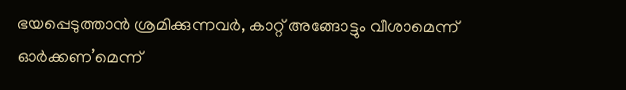ഭയപ്പെടുത്താന്‍ ശ്രമിക്കുന്നവര്‍, കാറ്റ് അങ്ങോട്ടും വീശാമെന്ന് ഓര്‍ക്കണ’മെന്ന്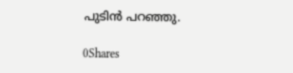പുടിന്‍ പറഞ്ഞു.

0Shares